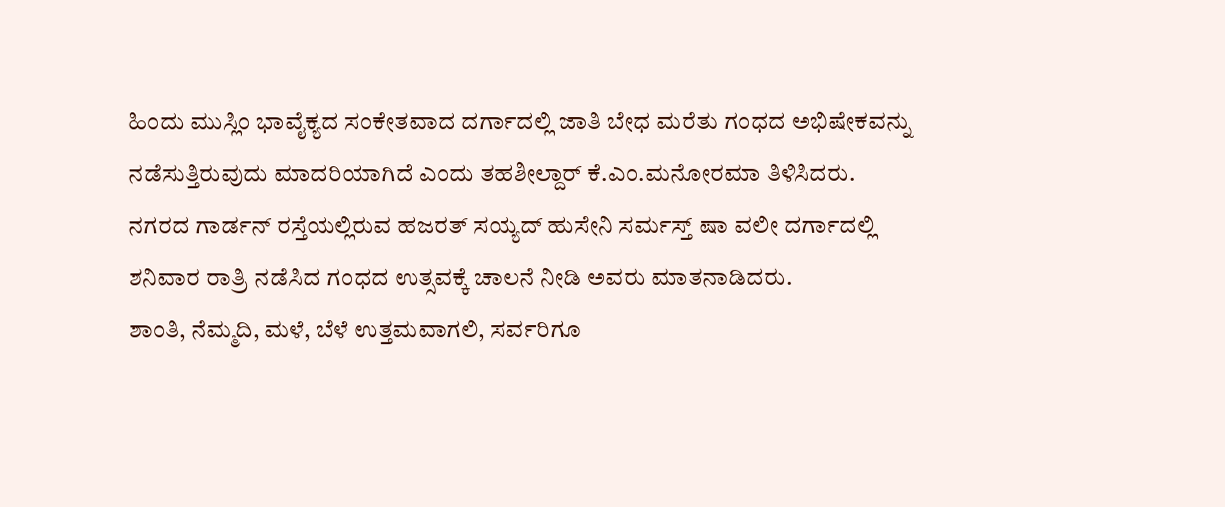ಹಿಂದು ಮುಸ್ಲಿಂ ಭಾವೈಕ್ಯದ ಸಂಕೇತವಾದ ದರ್ಗಾದಲ್ಲಿ ಜಾತಿ ಬೇಧ ಮರೆತು ಗಂಧದ ಅಭಿಷೇಕವನ್ನು ನಡೆಸುತ್ತಿರುವುದು ಮಾದರಿಯಾಗಿದೆ ಎಂದು ತಹಶೀಲ್ದಾರ್ ಕೆ.ಎಂ.ಮನೋರಮಾ ತಿಳಿಸಿದರು.
ನಗರದ ಗಾರ್ಡನ್ ರಸ್ತೆಯಲ್ಲಿರುವ ಹಜರತ್ ಸಯ್ಯದ್ ಹುಸೇನಿ ಸರ್ಮಸ್ತ್ ಷಾ ವಲೀ ದರ್ಗಾದಲ್ಲಿ ಶನಿವಾರ ರಾತ್ರಿ ನಡೆಸಿದ ಗಂಧದ ಉತ್ಸವಕ್ಕೆ ಚಾಲನೆ ನೀಡಿ ಅವರು ಮಾತನಾಡಿದರು.
ಶಾಂತಿ, ನೆಮ್ಮದಿ, ಮಳೆ, ಬೆಳೆ ಉತ್ತಮವಾಗಲಿ, ಸರ್ವರಿಗೂ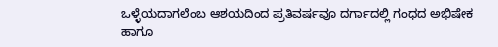ಒಳ್ಳೆಯದಾಗಲೆಂಬ ಆಶಯದಿಂದ ಪ್ರತಿವರ್ಷವೂ ದರ್ಗಾದಲ್ಲಿ ಗಂಧದ ಅಭಿಷೇಕ ಹಾಗೂ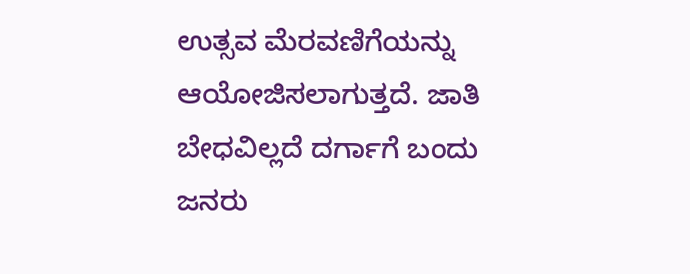ಉತ್ಸವ ಮೆರವಣಿಗೆಯನ್ನು ಆಯೋಜಿಸಲಾಗುತ್ತದೆ. ಜಾತಿ ಬೇಧವಿಲ್ಲದೆ ದರ್ಗಾಗೆ ಬಂದು ಜನರು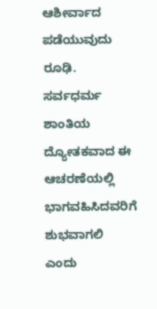ಆಶೀರ್ವಾದ ಪಡೆಯುವುದು ರೂಢಿ. ಸರ್ವಧರ್ಮ ಶಾಂತಿಯ ದ್ಯೋತಕವಾದ ಈ ಆಚರಣೆಯಲ್ಲಿ ಭಾಗವಹಿಸಿದವರಿಗೆ ಶುಭವಾಗಲಿ ಎಂದು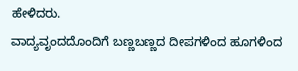ಹೇಳಿದರು.
ವಾದ್ಯವೃಂದದೊಂದಿಗೆ ಬಣ್ಣಬಣ್ಣದ ದೀಪಗಳಿಂದ ಹೂಗಳಿಂದ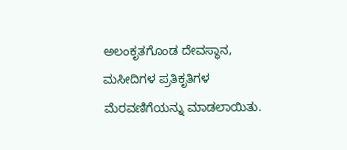ಅಲಂಕೃತಗೊಂಡ ದೇವಸ್ಥಾನ, ಮಸೀದಿಗಳ ಪ್ರತಿಕೃತಿಗಳ ಮೆರವಣಿಗೆಯನ್ನು ಮಾಡಲಾಯಿತು.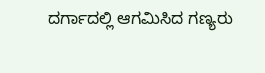ದರ್ಗಾದಲ್ಲಿ ಆಗಮಿಸಿದ ಗಣ್ಯರು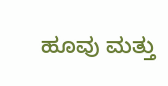ಹೂವು ಮತ್ತು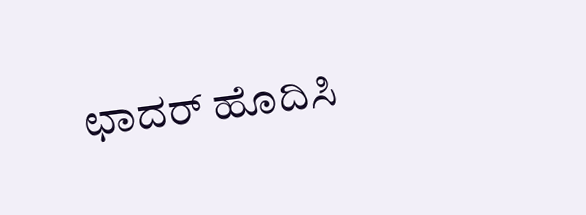ಛಾದರ್ ಹೊದಿಸಿ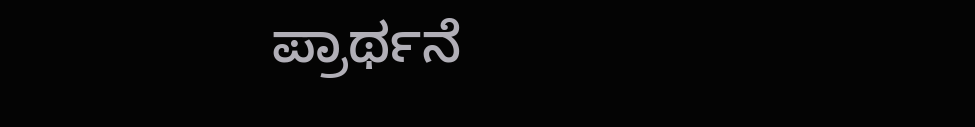ಪ್ರಾರ್ಥನೆ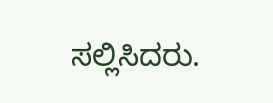ಸಲ್ಲಿಸಿದರು.